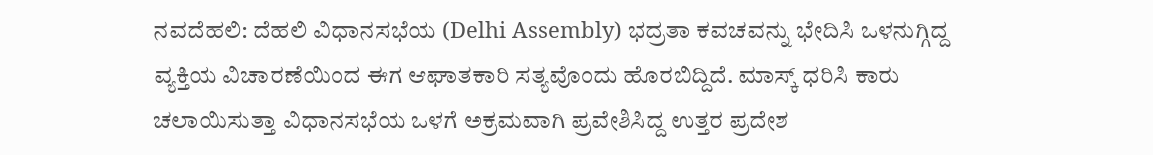ನವದೆಹಲಿ: ದೆಹಲಿ ವಿಧಾನಸಭೆಯ (Delhi Assembly) ಭದ್ರತಾ ಕವಚವನ್ನು ಭೇದಿಸಿ ಒಳನುಗ್ಗಿದ್ದ ವ್ಯಕ್ತಿಯ ವಿಚಾರಣೆಯಿಂದ ಈಗ ಆಘಾತಕಾರಿ ಸತ್ಯವೊಂದು ಹೊರಬಿದ್ದಿದೆ. ಮಾಸ್ಕ್ ಧರಿಸಿ ಕಾರು ಚಲಾಯಿಸುತ್ತಾ ವಿಧಾನಸಭೆಯ ಒಳಗೆ ಅಕ್ರಮವಾಗಿ ಪ್ರವೇಶಿಸಿದ್ದ ಉತ್ತರ ಪ್ರದೇಶ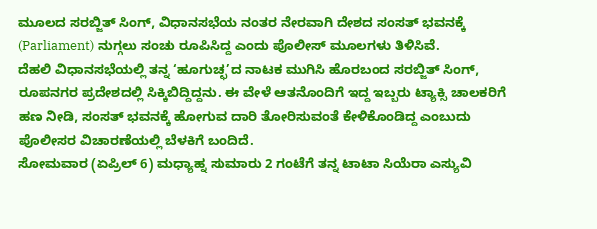ಮೂಲದ ಸರಬ್ಜಿತ್ ಸಿಂಗ್, ವಿಧಾನಸಭೆಯ ನಂತರ ನೇರವಾಗಿ ದೇಶದ ಸಂಸತ್ ಭವನಕ್ಕೆ (Parliament) ನುಗ್ಗಲು ಸಂಚು ರೂಪಿಸಿದ್ದ ಎಂದು ಪೊಲೀಸ್ ಮೂಲಗಳು ತಿಳಿಸಿವೆ.
ದೆಹಲಿ ವಿಧಾನಸಭೆಯಲ್ಲಿ ತನ್ನ ‘ಹೂಗುಚ್ಛ’ದ ನಾಟಕ ಮುಗಿಸಿ ಹೊರಬಂದ ಸರಬ್ಜಿತ್ ಸಿಂಗ್, ರೂಪನಗರ ಪ್ರದೇಶದಲ್ಲಿ ಸಿಕ್ಕಿಬಿದ್ದಿದ್ದನು. ಈ ವೇಳೆ ಆತನೊಂದಿಗೆ ಇದ್ದ ಇಬ್ಬರು ಟ್ಯಾಕ್ಸಿ ಚಾಲಕರಿಗೆ ಹಣ ನೀಡಿ, ಸಂಸತ್ ಭವನಕ್ಕೆ ಹೋಗುವ ದಾರಿ ತೋರಿಸುವಂತೆ ಕೇಳಿಕೊಂಡಿದ್ದ ಎಂಬುದು ಪೊಲೀಸರ ವಿಚಾರಣೆಯಲ್ಲಿ ಬೆಳಕಿಗೆ ಬಂದಿದೆ.
ಸೋಮವಾರ (ಏಪ್ರಿಲ್ 6) ಮಧ್ಯಾಹ್ನ ಸುಮಾರು 2 ಗಂಟೆಗೆ ತನ್ನ ಟಾಟಾ ಸಿಯೆರಾ ಎಸ್ಯುವಿ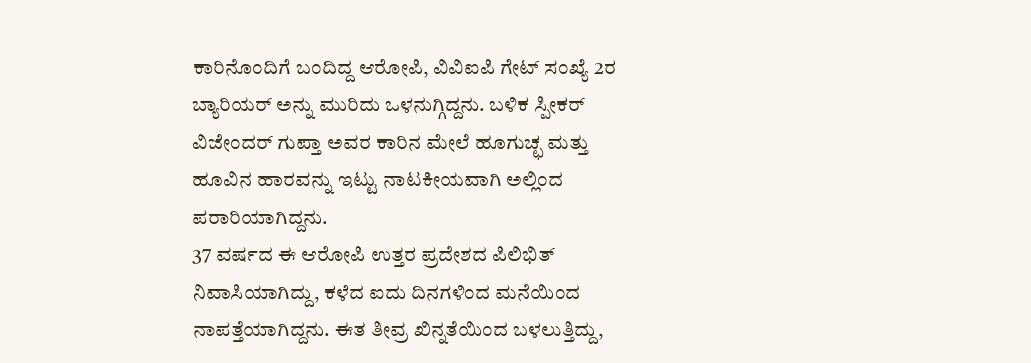ಕಾರಿನೊಂದಿಗೆ ಬಂದಿದ್ದ ಆರೋಪಿ, ವಿವಿಐಪಿ ಗೇಟ್ ಸಂಖ್ಯೆ 2ರ ಬ್ಯಾರಿಯರ್ ಅನ್ನು ಮುರಿದು ಒಳನುಗ್ಗಿದ್ದನು. ಬಳಿಕ ಸ್ಪೀಕರ್ ವಿಜೇಂದರ್ ಗುಪ್ತಾ ಅವರ ಕಾರಿನ ಮೇಲೆ ಹೂಗುಚ್ಛ ಮತ್ತು ಹೂವಿನ ಹಾರವನ್ನು ಇಟ್ಟು ನಾಟಕೀಯವಾಗಿ ಅಲ್ಲಿಂದ ಪರಾರಿಯಾಗಿದ್ದನು.
37 ವರ್ಷದ ಈ ಆರೋಪಿ ಉತ್ತರ ಪ್ರದೇಶದ ಪಿಲಿಭಿತ್ ನಿವಾಸಿಯಾಗಿದ್ದು, ಕಳೆದ ಐದು ದಿನಗಳಿಂದ ಮನೆಯಿಂದ ನಾಪತ್ತೆಯಾಗಿದ್ದನು. ಈತ ತೀವ್ರ ಖಿನ್ನತೆಯಿಂದ ಬಳಲುತ್ತಿದ್ದು,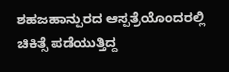ಶಹಜಹಾನ್ಪುರದ ಆಸ್ಪತ್ರೆಯೊಂದರಲ್ಲಿ ಚಿಕಿತ್ಸೆ ಪಡೆಯುತ್ತಿದ್ದ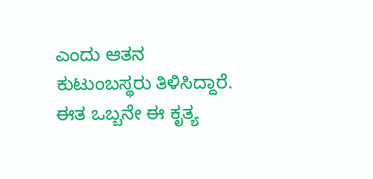ಎಂದು ಆತನ ಕುಟುಂಬಸ್ಥರು ತಿಳಿಸಿದ್ದಾರೆ.
ಈತ ಒಬ್ಬನೇ ಈ ಕೃತ್ಯ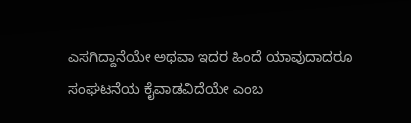ಎಸಗಿದ್ದಾನೆಯೇ ಅಥವಾ ಇದರ ಹಿಂದೆ ಯಾವುದಾದರೂ ಸಂಘಟನೆಯ ಕೈವಾಡವಿದೆಯೇ ಎಂಬ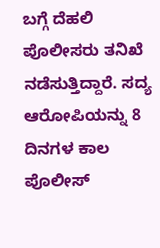ಬಗ್ಗೆ ದೆಹಲಿ ಪೊಲೀಸರು ತನಿಖೆ ನಡೆಸುತ್ತಿದ್ದಾರೆ. ಸದ್ಯ ಆರೋಪಿಯನ್ನು 8 ದಿನಗಳ ಕಾಲ ಪೊಲೀಸ್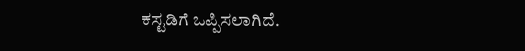ಕಸ್ಟಡಿಗೆ ಒಪ್ಪಿಸಲಾಗಿದೆ.